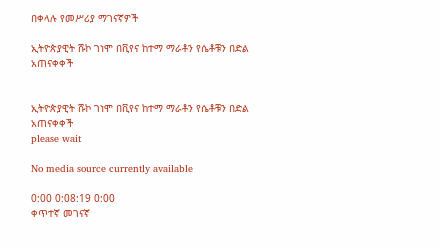በቀላሉ የመሥሪያ ማገናኛዎች

ኢትዮጵያዊት ሹኮ ገነሞ በቪየና ከተማ ማራቶን የሴቶቹን በድል አጠናቀቀች


ኢትዮጵያዊት ሹኮ ገነሞ በቪየና ከተማ ማራቶን የሴቶቹን በድል አጠናቀቀች
please wait

No media source currently available

0:00 0:08:19 0:00
ቀጥተኛ መገናኛ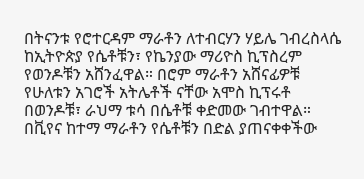በትናንቱ የሮተርዳም ማራቶን ለተብርሃን ሃይሌ ገብረስላሴ ከኢትዮጵያ የሴቶቹን፣ የኬንያው ማሪዮስ ኪፕስረም የወንዶቹን አሸንፈዋል። በሮም ማራቶን አሸናፊዎቹ የሁለቱን አገሮች አትሌቶች ናቸው አሞስ ኪፕሩቶ በወንዶቹ፣ ራህማ ቱሳ በሴቶቹ ቀድመው ገብተዋል። በቪየና ከተማ ማራቶን የሴቶቹን በድል ያጠናቀቀችው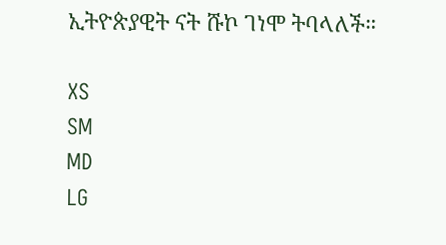ኢትዮጵያዊት ናት ሹኮ ገነሞ ትባላለች።

XS
SM
MD
LG